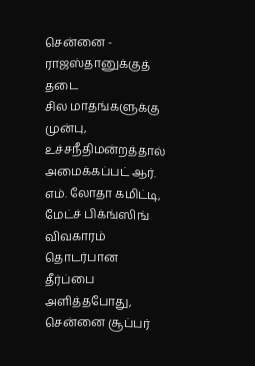சென்னை - ராஜஸ்தானுக்குத் தடை
சில மாதங்களுக்கு முன்பு, உச்சநீதிமன்றத்தால் அமைக்கப்பட் ஆர். எம். லோதா கமிட்டி, மேட்ச் பிக்ங்ஸிங் விவகாரம் தொடர்பான தீர்ப்பை அளித்தபோது, சென்னை சூப்பர்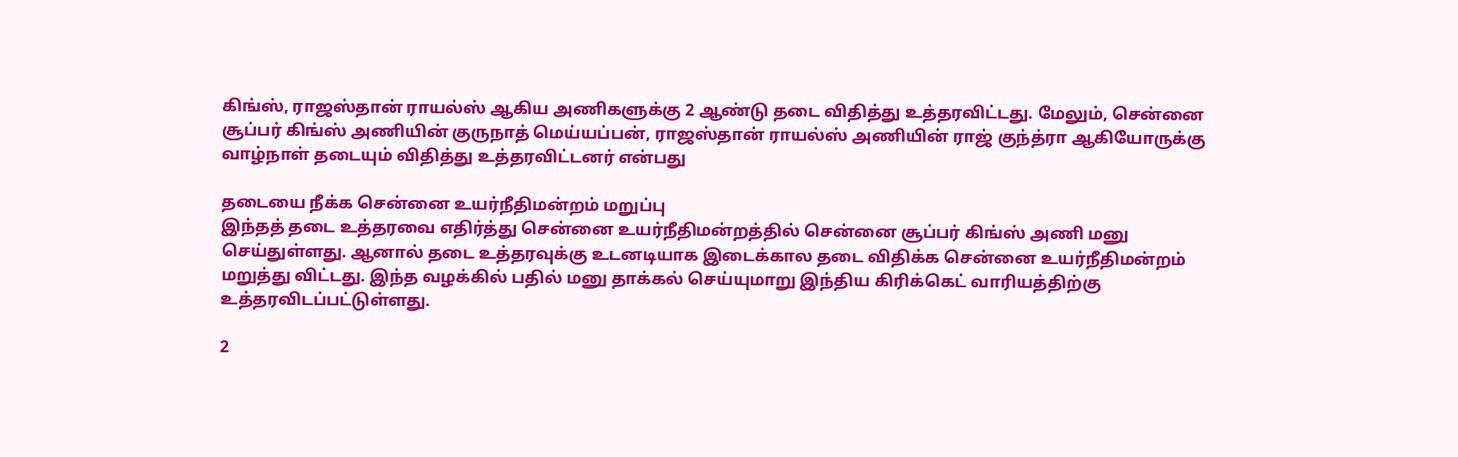கிங்ஸ், ராஜஸ்தான் ராயல்ஸ் ஆகிய அணிகளுக்கு 2 ஆண்டு தடை விதித்து உத்தரவிட்டது. மேலும், சென்னை சூப்பர் கிங்ஸ் அணியின் குருநாத் மெய்யப்பன், ராஜஸ்தான் ராயல்ஸ் அணியின் ராஜ் குந்த்ரா ஆகியோருக்கு வாழ்நாள் தடையும் விதித்து உத்தரவிட்டனர் என்பது

தடையை நீக்க சென்னை உயர்நீதிமன்றம் மறுப்பு
இந்தத் தடை உத்தரவை எதிர்த்து சென்னை உயர்நீதிமன்றத்தில் சென்னை சூப்பர் கிங்ஸ் அணி மனு செய்துள்ளது. ஆனால் தடை உத்தரவுக்கு உடனடியாக இடைக்கால தடை விதிக்க சென்னை உயர்நீதிமன்றம் மறுத்து விட்டது. இந்த வழக்கில் பதில் மனு தாக்கல் செய்யுமாறு இந்திய கிரிக்கெட் வாரியத்திற்கு உத்தரவிடப்பட்டுள்ளது.

2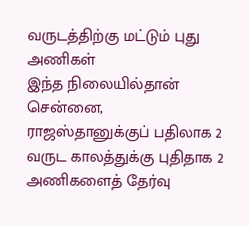வருடத்திற்கு மட்டும் புது அணிகள்
இந்த நிலையில்தான் சென்னை, ராஜஸ்தானுக்குப் பதிலாக 2 வருட காலத்துக்கு புதிதாக 2 அணிகளைத் தேர்வு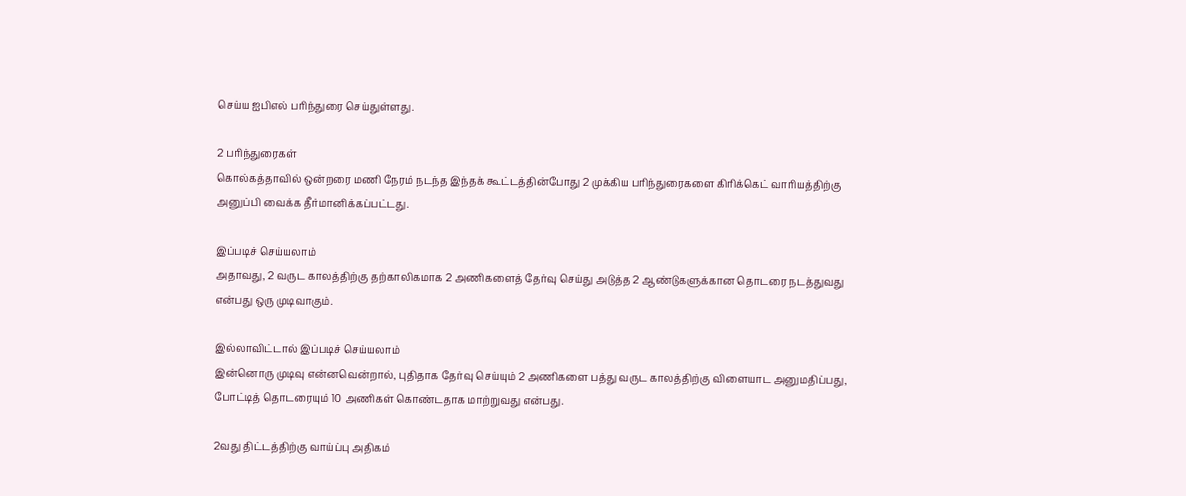செய்ய ஐபிஎல் பரிந்துரை செய்துள்ளது.

2 பரிந்துரைகள்
கொல்கத்தாவில் ஒன்றரை மணி நேரம் நடந்த இந்தக் கூட்டத்தின்போது 2 முக்கிய பரிந்துரைகளை கிரிக்கெட் வாரியத்திற்கு அனுப்பி வைக்க தீர்மானிக்கப்பட்டது.

இப்படிச் செய்யலாம்
அதாவது, 2 வருட காலத்திற்கு தற்காலிகமாக 2 அணிகளைத் தேர்வு செய்து அடுத்த 2 ஆண்டுகளுக்கான தொடரை நடத்துவது என்பது ஒரு முடிவாகும்.

இல்லாவிட்டால் இப்படிச் செய்யலாம்
இன்னொரு முடிவு என்னவென்றால், புதிதாக தேர்வு செய்யும் 2 அணிகளை பத்து வருட காலத்திற்கு விளையாட அனுமதிப்பது, போட்டித் தொடரையும் 10 அணிகள் கொண்டதாக மாற்றுவது என்பது.

2வது திட்டத்திற்கு வாய்ப்பு அதிகம்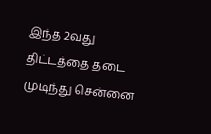இந்த 2வது திட்டத்தை தடை முடிந்து சென்னை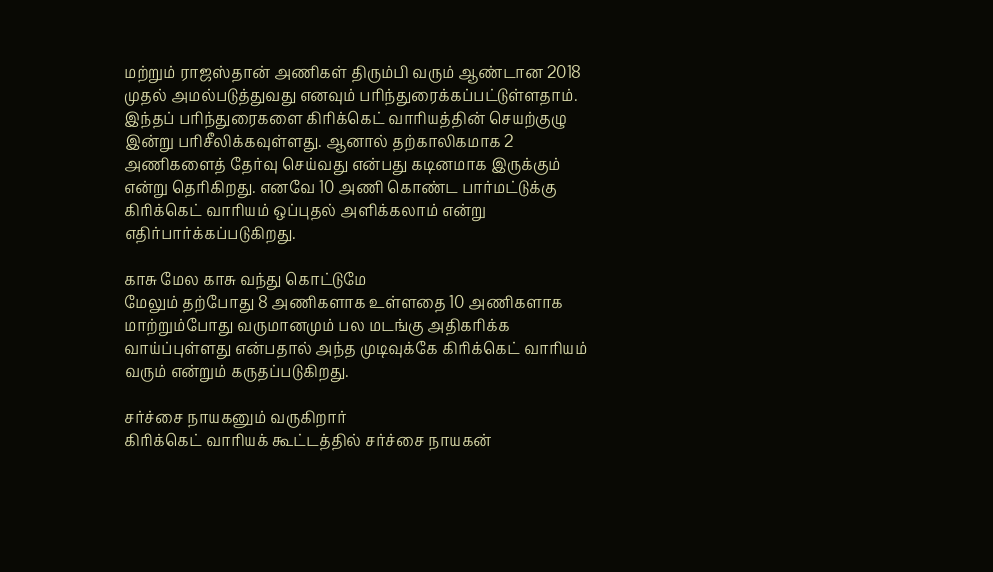மற்றும் ராஜஸ்தான் அணிகள் திரும்பி வரும் ஆண்டான 2018 முதல் அமல்படுத்துவது எனவும் பரிந்துரைக்கப்பட்டுள்ளதாம். இந்தப் பரிந்துரைகளை கிரிக்கெட் வாரியத்தின் செயற்குழு இன்று பரிசீலிக்கவுள்ளது. ஆனால் தற்காலிகமாக 2 அணிகளைத் தேர்வு செய்வது என்பது கடினமாக இருக்கும் என்று தெரிகிறது. எனவே 10 அணி கொண்ட பார்மட்டுக்கு கிரிக்கெட் வாரியம் ஒப்புதல் அளிக்கலாம் என்று எதிர்பார்க்கப்படுகிறது.

காசு மேல காசு வந்து கொட்டுமே
மேலும் தற்போது 8 அணிகளாக உள்ளதை 10 அணிகளாக மாற்றும்போது வருமானமும் பல மடங்கு அதிகரிக்க வாய்ப்புள்ளது என்பதால் அந்த முடிவுக்கே கிரிக்கெட் வாரியம் வரும் என்றும் கருதப்படுகிறது.

சர்ச்சை நாயகனும் வருகிறார்
கிரிக்கெட் வாரியக் கூட்டத்தில் சர்ச்சை நாயகன்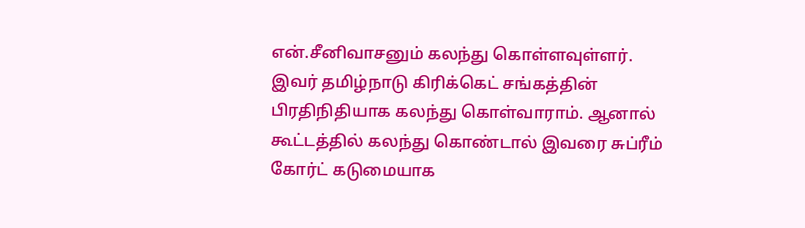என்.சீனிவாசனும் கலந்து கொள்ளவுள்ளர். இவர் தமிழ்நாடு கிரிக்கெட் சங்கத்தின் பிரதிநிதியாக கலந்து கொள்வாராம். ஆனால் கூட்டத்தில் கலந்து கொண்டால் இவரை சுப்ரீம் கோர்ட் கடுமையாக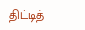திட்டித்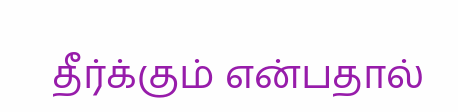தீர்க்கும் என்பதால்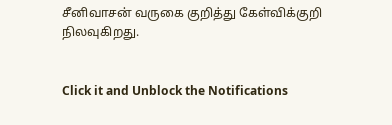சீனிவாசன் வருகை குறித்து கேள்விக்குறி நிலவுகிறது.


Click it and Unblock the Notifications